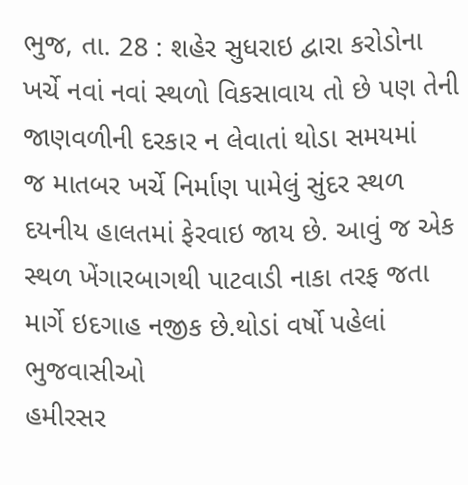ભુજ, તા. 28 : શહેર સુધરાઇ દ્વારા કરોડોના
ખર્ચે નવાં નવાં સ્થળો વિકસાવાય તો છે પણ તેની જાણવળીની દરકાર ન લેવાતાં થોડા સમયમાં
જ માતબર ખર્ચે નિર્માણ પામેલું સુંદર સ્થળ દયનીય હાલતમાં ફેરવાઇ જાય છે. આવું જ એક
સ્થળ ખેંગારબાગથી પાટવાડી નાકા તરફ જતા માર્ગે ઇદગાહ નજીક છે.થોડાં વર્ષો પહેલાં ભુજવાસીઓ
હમીરસર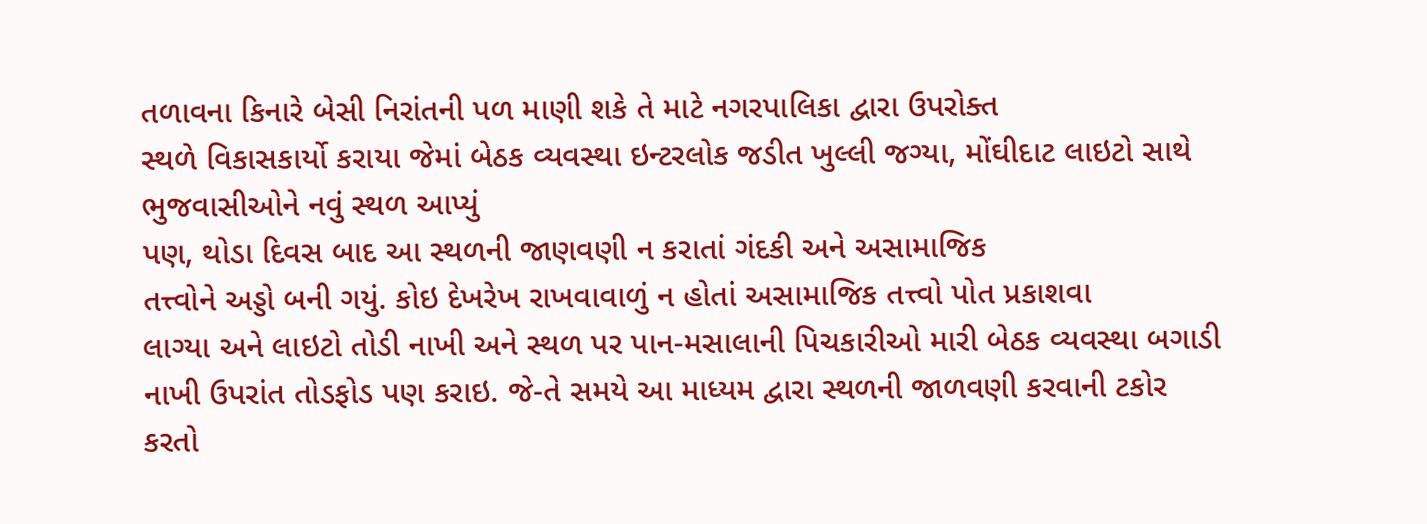તળાવના કિનારે બેસી નિરાંતની પળ માણી શકે તે માટે નગરપાલિકા દ્વારા ઉપરોક્ત
સ્થળે વિકાસકાર્યો કરાયા જેમાં બેઠક વ્યવસ્થા ઇન્ટરલોક જડીત ખુલ્લી જગ્યા, મોંઘીદાટ લાઇટો સાથે ભુજવાસીઓને નવું સ્થળ આપ્યું
પણ, થોડા દિવસ બાદ આ સ્થળની જાણવણી ન કરાતાં ગંદકી અને અસામાજિક
તત્ત્વોને અડ્ડો બની ગયું. કોઇ દેખરેખ રાખવાવાળું ન હોતાં અસામાજિક તત્ત્વો પોત પ્રકાશવા
લાગ્યા અને લાઇટો તોડી નાખી અને સ્થળ પર પાન-મસાલાની પિચકારીઓ મારી બેઠક વ્યવસ્થા બગાડી
નાખી ઉપરાંત તોડફોડ પણ કરાઇ. જે-તે સમયે આ માધ્યમ દ્વારા સ્થળની જાળવણી કરવાની ટકોર
કરતો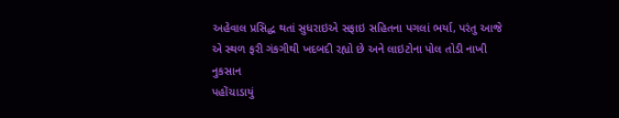અહેવાલ પ્રસિદ્ધ થતાં સુધરાઇએ સફાઇ સહિતના પગલાં ભર્યા, પરંતુ આજે એ સ્થળ ફરી ગંકગીથી ખદબદી રહ્યો છે અને લાઇટોના પોલ તોડી નાખી નુકસાન
પહોંચાડાયું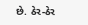છે. ઠેર-ઠેર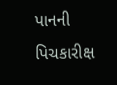પાનની પિચકારીક્ષ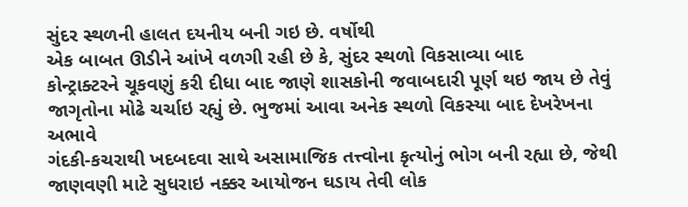સુંદર સ્થળની હાલત દયનીય બની ગઇ છે. વર્ષોથી
એક બાબત ઊડીને આંખે વળગી રહી છે કે, સુંદર સ્થળો વિકસાવ્યા બાદ
કોન્ટ્રાક્ટરને ચૂકવણું કરી દીધા બાદ જાણે શાસકોની જવાબદારી પૂર્ણ થઇ જાય છે તેવું
જાગૃતોના મોઢે ચર્ચાઇ રહ્યું છે. ભુજમાં આવા અનેક સ્થળો વિકસ્યા બાદ દેખરેખના અભાવે
ગંદકી-કચરાથી ખદબદવા સાથે અસામાજિક તત્ત્વોના કૃત્યોનું ભોગ બની રહ્યા છે, જેથી જાણવણી માટે સુધરાઇ નક્કર આયોજન ઘડાય તેવી લોક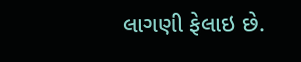લાગણી ફેલાઇ છે.